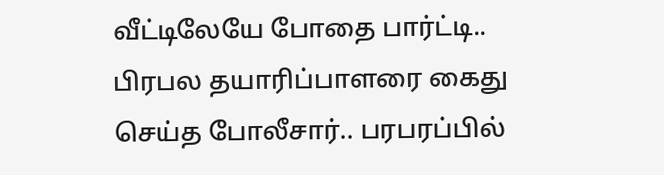வீட்டிலேயே போதை பார்ட்டி.. பிரபல தயாரிப்பாளரை கைது செய்த போலீசார்.. பரபரப்பில்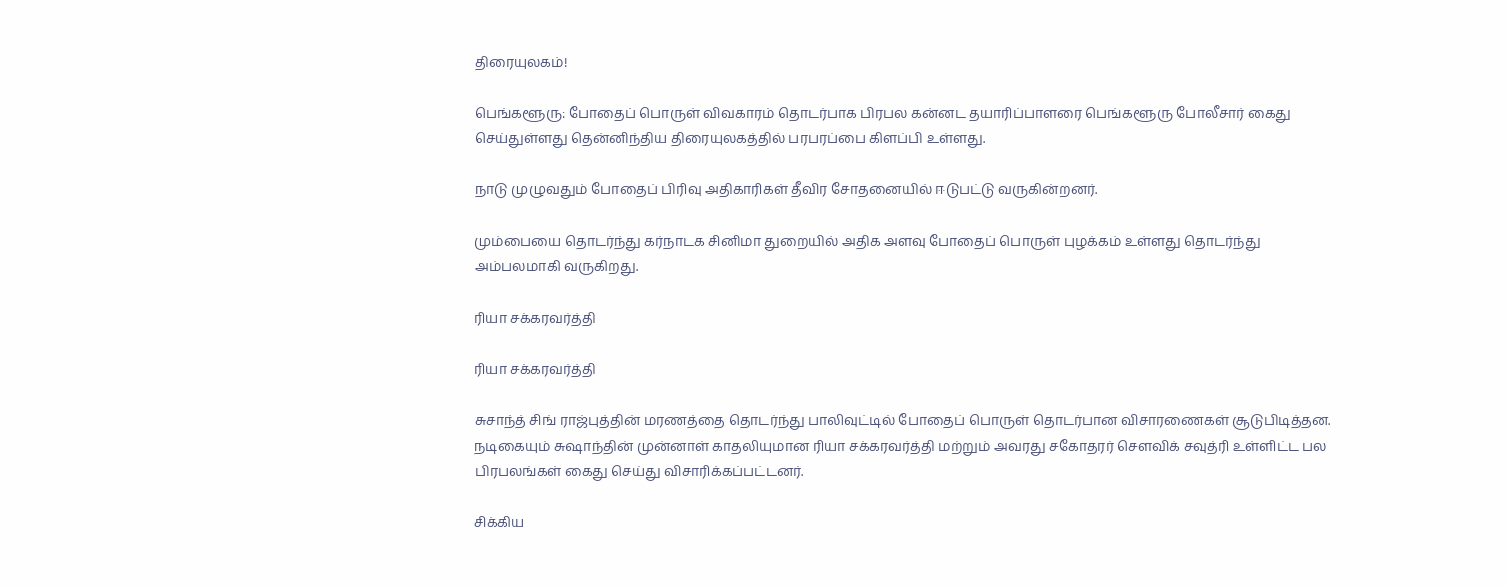திரையுலகம்!

பெங்களூரு: போதைப் பொருள் விவகாரம் தொடர்பாக பிரபல கன்னட தயாரிப்பாளரை பெங்களூரு போலீசார் கைது செய்துள்ளது தென்னிந்திய திரையுலகத்தில் பரபரப்பை கிளப்பி உள்ளது.

நாடு முழுவதும் போதைப் பிரிவு அதிகாரிகள் தீவிர சோதனையில் ஈடுபட்டு வருகின்றனர்.

மும்பையை தொடர்ந்து கர்நாடக சினிமா துறையில் அதிக அளவு போதைப் பொருள் புழக்கம் உள்ளது தொடர்ந்து அம்பலமாகி வருகிறது.

ரியா சக்கரவர்த்தி

ரியா சக்கரவர்த்தி

சுசாந்த் சிங் ராஜ்புத்தின் மரணத்தை தொடர்ந்து பாலிவுட்டில் போதைப் பொருள் தொடர்பான விசாரணைகள் சூடுபிடித்தன. நடிகையும் சுஷாந்தின் முன்னாள் காதலியுமான ரியா சக்கரவர்த்தி மற்றும் அவரது சகோதரர் செளவிக் சவுத்ரி உள்ளிட்ட பல பிரபலங்கள் கைது செய்து விசாரிக்கப்பட்டனர்.

சிக்கிய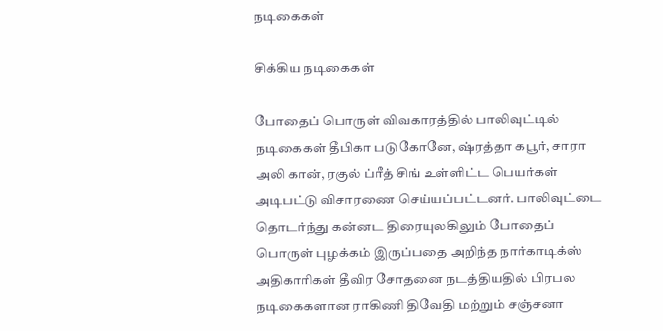நடிகைகள்

சிக்கிய நடிகைகள்

போதைப் பொருள் விவகாரத்தில் பாலிவுட்டில் நடிகைகள் தீபிகா படுகோனே, ஷ்ரத்தா கபூர், சாரா அலி கான், ரகுல் ப்ரீத் சிங் உள்ளிட்ட பெயர்கள் அடிபட்டு விசாரணை செய்யப்பட்டனர். பாலிவுட்டை தொடர்ந்து கன்னட திரையுலகிலும் போதைப் பொருள் புழக்கம் இருப்பதை அறிந்த நார்காடிக்ஸ் அதிகாரிகள் தீவிர சோதனை நடத்தியதில் பிரபல நடிகைகளான ராகிணி திவேதி மற்றும் சஞ்சனா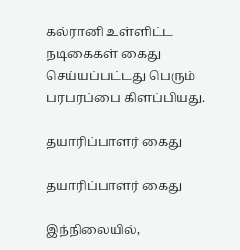கல்ரானி உள்ளிட்ட நடிகைகள் கைது செய்யப்பட்டது பெரும் பரபரப்பை கிளப்பியது.

தயாரிப்பாளர் கைது

தயாரிப்பாளர் கைது

இந்நிலையில்,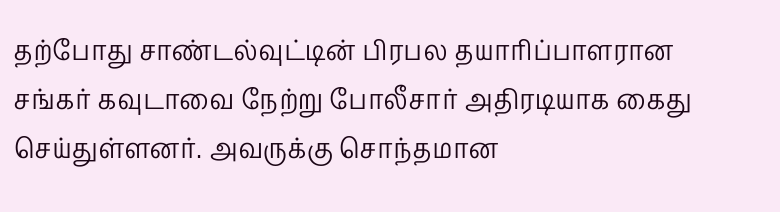தற்போது சாண்டல்வுட்டின் பிரபல தயாரிப்பாளரான சங்கர் கவுடாவை நேற்று போலீசார் அதிரடியாக கைது செய்துள்ளனர். அவருக்கு சொந்தமான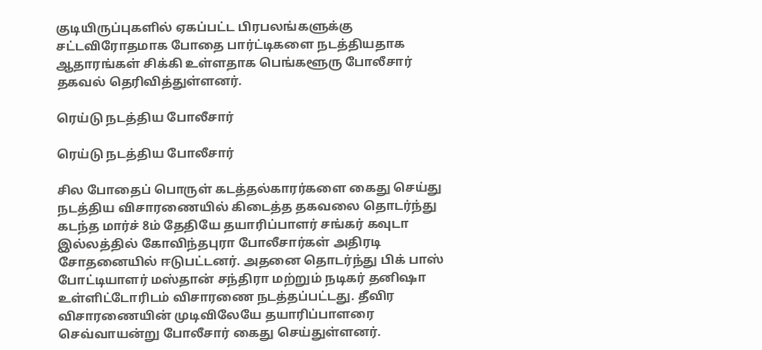குடியிருப்புகளில் ஏகப்பட்ட பிரபலங்களுக்கு சட்டவிரோதமாக போதை பார்ட்டிகளை நடத்தியதாக ஆதாரங்கள் சிக்கி உள்ளதாக பெங்களூரு போலீசார் தகவல் தெரிவித்துள்ளனர்.

ரெய்டு நடத்திய போலீசார்

ரெய்டு நடத்திய போலீசார்

சில போதைப் பொருள் கடத்தல்காரர்களை கைது செய்து நடத்திய விசாரணையில் கிடைத்த தகவலை தொடர்ந்து கடந்த மார்ச் 8ம் தேதியே தயாரிப்பாளர் சங்கர் கவுடா இல்லத்தில் கோவிந்தபுரா போலீசார்கள் அதிரடி சோதனையில் ஈடுபட்டனர். அதனை தொடர்ந்து பிக் பாஸ் போட்டியாளர் மஸ்தான் சந்திரா மற்றும் நடிகர் தனிஷா உள்ளிட்டோரிடம் விசாரணை நடத்தப்பட்டது. தீவிர விசாரணையின் முடிவிலேயே தயாரிப்பாளரை செவ்வாயன்று போலீசார் கைது செய்துள்ளனர்.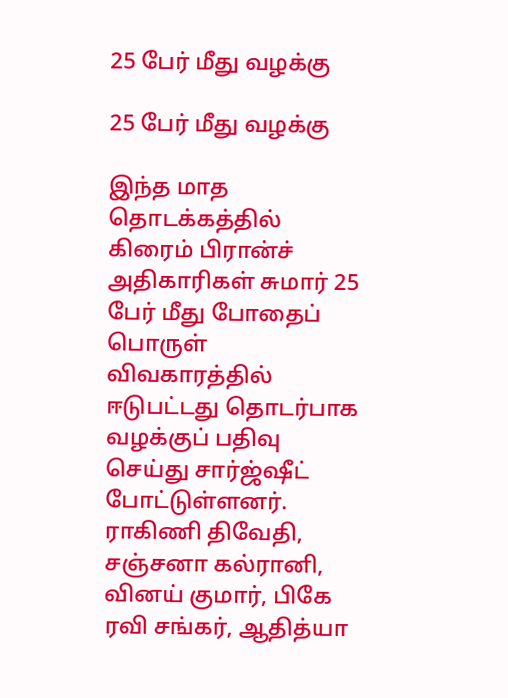25 பேர் மீது வழக்கு

25 பேர் மீது வழக்கு

இந்த மாத தொடக்கத்தில் கிரைம் பிரான்ச் அதிகாரிகள் சுமார் 25 பேர் மீது போதைப் பொருள் விவகாரத்தில் ஈடுபட்டது தொடர்பாக வழக்குப் பதிவு செய்து சார்ஜ்ஷீட் போட்டுள்ளனர். ராகிணி திவேதி, சஞ்சனா கல்ரானி, வினய் குமார், பிகே ரவி சங்கர், ஆதித்யா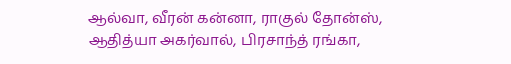ஆல்வா, வீரன் கன்னா, ராகுல் தோன்ஸ், ஆதித்யா அகர்வால், பிரசாந்த் ரங்கா,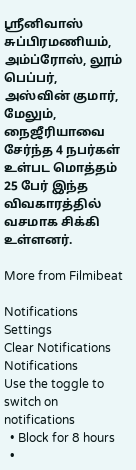ஸ்ரீனிவாஸ் சுப்பிரமணியம், அம்ப்ரோஸ், லூம் பெப்பர், அஸ்வின் குமார், மேலும், நைஜீரியாவை சேர்ந்த 4 நபர்கள் உள்பட மொத்தம் 25 பேர் இந்த விவகாரத்தில் வசமாக சிக்கி உள்ளனர்.

More from Filmibeat

Notifications
Settings
Clear Notifications
Notifications
Use the toggle to switch on notifications
  • Block for 8 hours
  •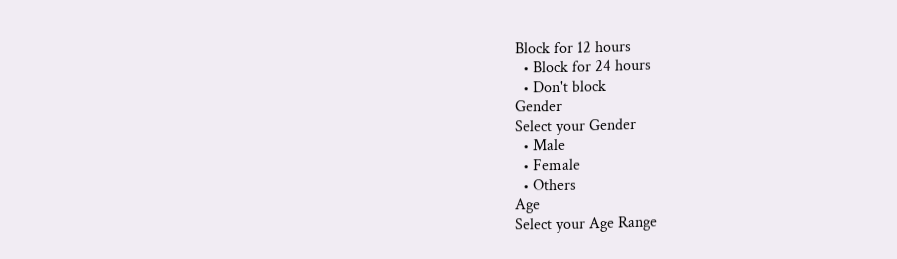Block for 12 hours
  • Block for 24 hours
  • Don't block
Gender
Select your Gender
  • Male
  • Female
  • Others
Age
Select your Age Range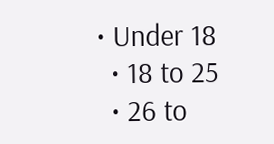• Under 18
  • 18 to 25
  • 26 to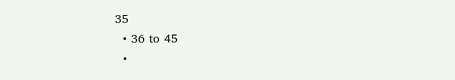35
  • 36 to 45
  •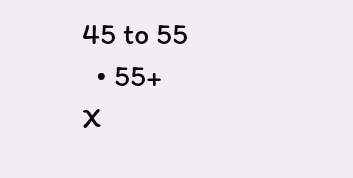45 to 55
  • 55+
X